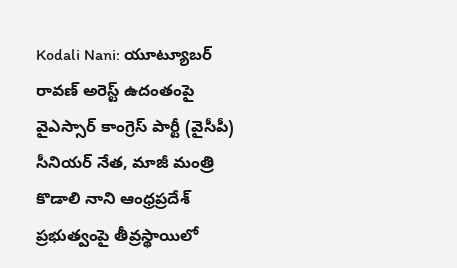Kodali Nani: యూట్యూబర్ రావణ్ అరెస్ట్ ఉదంతంపై వైఎస్సార్ కాంగ్రెస్ పార్టీ (వైసీపీ) సీనియర్ నేత, మాజీ మంత్రి కొడాలి నాని ఆంధ్రప్రదేశ్ ప్రభుత్వంపై తీవ్రస్థాయిలో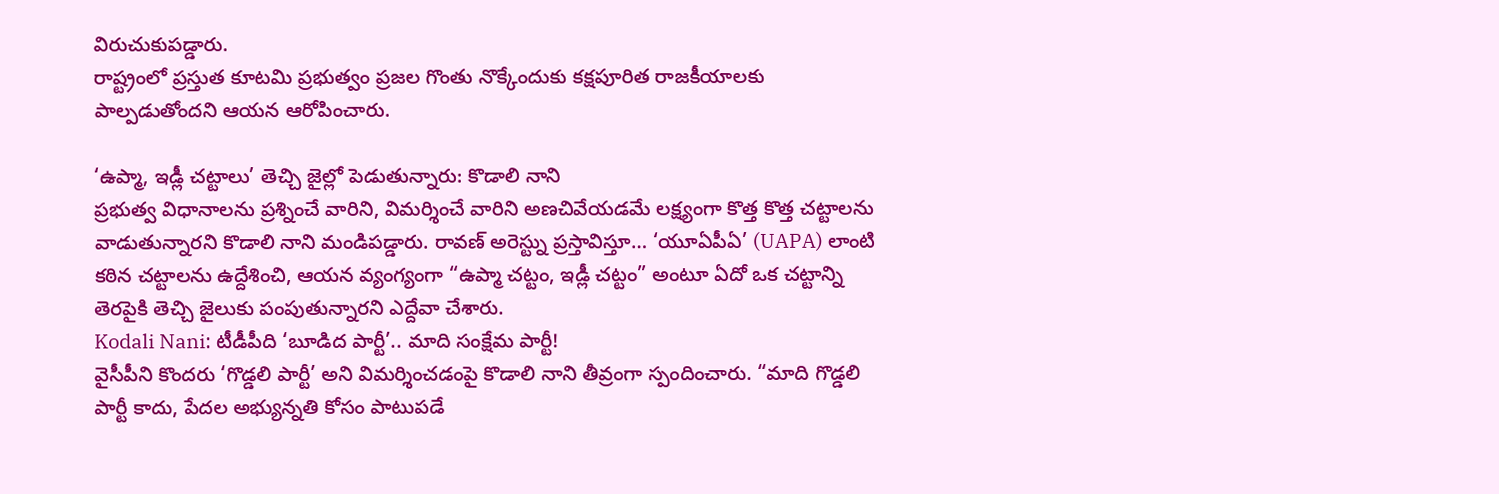విరుచుకుపడ్డారు.
రాష్ట్రంలో ప్రస్తుత కూటమి ప్రభుత్వం ప్రజల గొంతు నొక్కేందుకు కక్షపూరిత రాజకీయాలకు పాల్పడుతోందని ఆయన ఆరోపించారు.

‘ఉప్మా, ఇడ్లీ చట్టాలు’ తెచ్చి జైల్లో పెడుతున్నారు: కొడాలి నాని
ప్రభుత్వ విధానాలను ప్రశ్నించే వారిని, విమర్శించే వారిని అణచివేయడమే లక్ష్యంగా కొత్త కొత్త చట్టాలను వాడుతున్నారని కొడాలి నాని మండిపడ్డారు. రావణ్ అరెస్ట్ను ప్రస్తావిస్తూ… ‘యూఏపీఏ’ (UAPA) లాంటి కఠిన చట్టాలను ఉద్దేశించి, ఆయన వ్యంగ్యంగా “ఉప్మా చట్టం, ఇడ్లీ చట్టం” అంటూ ఏదో ఒక చట్టాన్ని తెరపైకి తెచ్చి జైలుకు పంపుతున్నారని ఎద్దేవా చేశారు.
Kodali Nani: టీడీపీది ‘బూడిద పార్టీ’.. మాది సంక్షేమ పార్టీ!
వైసీపీని కొందరు ‘గొడ్డలి పార్టీ’ అని విమర్శించడంపై కొడాలి నాని తీవ్రంగా స్పందించారు. “మాది గొడ్డలి పార్టీ కాదు, పేదల అభ్యున్నతి కోసం పాటుపడే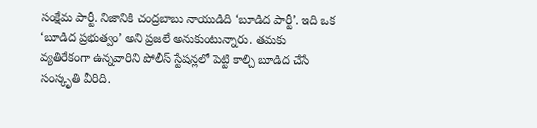సంక్షేమ పార్టీ. నిజానికి చంద్రబాబు నాయుడిది ‘బూడిద పార్టీ’. ఇది ఒక ‘బూడిద ప్రభుత్వం’ అని ప్రజలే అనుకుంటున్నారు. తమకు వ్యతిరేకంగా ఉన్నవారిని పోలీస్ స్టేషన్లలో పెట్టి కాల్చి బూడిద చేసే సంస్కృతి వీరిది.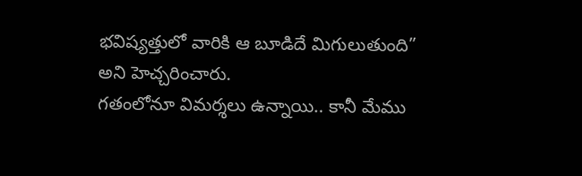భవిష్యత్తులో వారికి ఆ బూడిదే మిగులుతుంది” అని హెచ్చరించారు.
గతంలోనూ విమర్శలు ఉన్నాయి.. కానీ మేము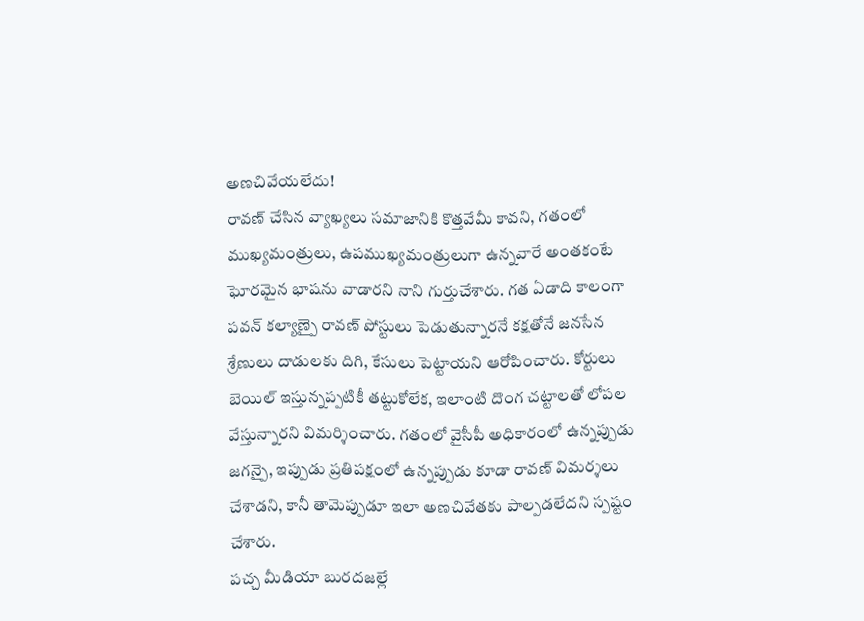అణచివేయలేదు!
రావణ్ చేసిన వ్యాఖ్యలు సమాజానికి కొత్తవేమీ కావని, గతంలో ముఖ్యమంత్రులు, ఉపముఖ్యమంత్రులుగా ఉన్నవారే అంతకంటే ఘోరమైన భాషను వాడారని నాని గుర్తుచేశారు. గత ఏడాది కాలంగా పవన్ కల్యాణ్పై రావణ్ పోస్టులు పెడుతున్నారనే కక్షతోనే జనసేన శ్రేణులు దాడులకు దిగి, కేసులు పెట్టాయని ఆరోపించారు. కోర్టులు బెయిల్ ఇస్తున్నప్పటికీ తట్టుకోలేక, ఇలాంటి దొంగ చట్టాలతో లోపల వేస్తున్నారని విమర్శించారు. గతంలో వైసీపీ అధికారంలో ఉన్నప్పుడు జగన్పై, ఇప్పుడు ప్రతిపక్షంలో ఉన్నప్పుడు కూడా రావణ్ విమర్శలు చేశాడని, కానీ తామెప్పుడూ ఇలా అణచివేతకు పాల్పడలేదని స్పష్టం చేశారు.
పచ్చ మీడియా బురదజల్లే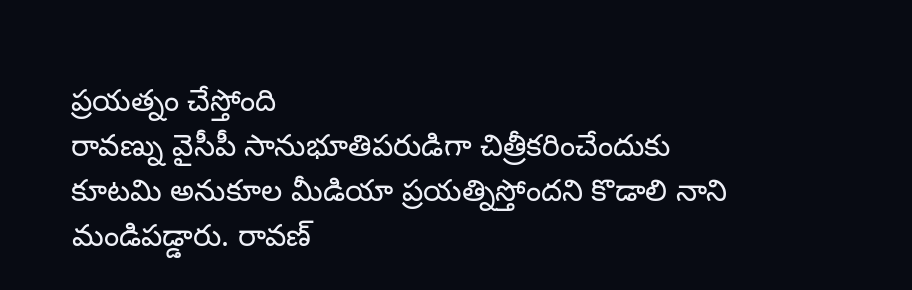ప్రయత్నం చేస్తోంది
రావణ్ను వైసీపీ సానుభూతిపరుడిగా చిత్రీకరించేందుకు కూటమి అనుకూల మీడియా ప్రయత్నిస్తోందని కొడాలి నాని మండిపడ్డారు. రావణ్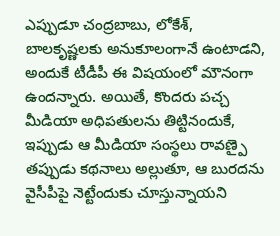ఎప్పుడూ చంద్రబాబు, లోకేశ్, బాలకృష్ణలకు అనుకూలంగానే ఉంటాడని, అందుకే టీడీపీ ఈ విషయంలో మౌనంగా ఉందన్నారు. అయితే, కొందరు పచ్చ మీడియా అధిపతులను తిట్టినందుకే, ఇప్పుడు ఆ మీడియా సంస్థలు రావణ్పై తప్పుడు కథనాలు అల్లుతూ, ఆ బురదను వైసీపీపై నెట్టేందుకు చూస్తున్నాయని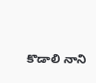కొడాలి నాని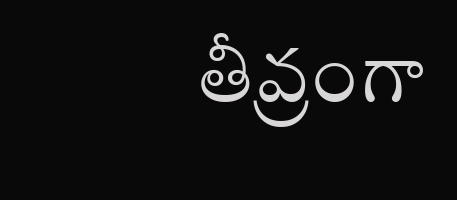తీవ్రంగా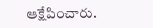ఆక్షేపించారు.